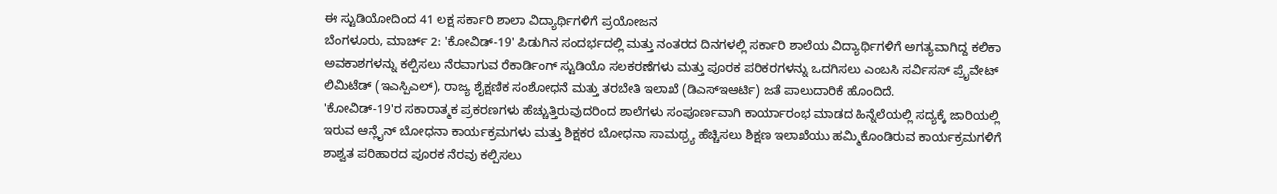ಈ ಸ್ಟುಡಿಯೋದಿಂದ 41 ಲಕ್ಷ ಸರ್ಕಾರಿ ಶಾಲಾ ವಿದ್ಯಾರ್ಥಿಗಳಿಗೆ ಪ್ರಯೋಜನ
ಬೆಂಗಳೂರು, ಮಾರ್ಚ್ 2: 'ಕೋವಿಡ್-19' ಪಿಡುಗಿನ ಸಂದರ್ಭದಲ್ಲಿ ಮತ್ತು ನಂತರದ ದಿನಗಳಲ್ಲಿ ಸರ್ಕಾರಿ ಶಾಲೆಯ ವಿದ್ಯಾರ್ಥಿಗಳಿಗೆ ಅಗತ್ಯವಾಗಿದ್ದ ಕಲಿಕಾ ಅವಕಾಶಗಳನ್ನು ಕಲ್ಪಿಸಲು ನೆರವಾಗುವ ರೆಕಾರ್ಡಿಂಗ್ ಸ್ಟುಡಿಯೊ ಸಲಕರಣೆಗಳು ಮತ್ತು ಪೂರಕ ಪರಿಕರಗಳನ್ನು ಒದಗಿಸಲು ಎಂಬಸಿ ಸರ್ವಿಸಸ್ ಪ್ರೈವೇಟ್ ಲಿಮಿಟೆಡ್ (ಇಎಸ್ಪಿಎಲ್), ರಾಜ್ಯ ಶೈಕ್ಷಣಿಕ ಸಂಶೋಧನೆ ಮತ್ತು ತರಬೇತಿ ಇಲಾಖೆ (ಡಿಎಸ್ಇಆರ್ಟಿ) ಜತೆ ಪಾಲುದಾರಿಕೆ ಹೊಂದಿದೆ.
'ಕೋವಿಡ್-19'ರ ಸಕಾರಾತ್ಮಕ ಪ್ರಕರಣಗಳು ಹೆಚ್ಚುತ್ತಿರುವುದರಿಂದ ಶಾಲೆಗಳು ಸಂಪೂರ್ಣವಾಗಿ ಕಾರ್ಯಾರಂಭ ಮಾಡದ ಹಿನ್ನೆಲೆಯಲ್ಲಿ ಸದ್ಯಕ್ಕೆ ಜಾರಿಯಲ್ಲಿ ಇರುವ ಆನ್ಲೈನ್ ಬೋಧನಾ ಕಾರ್ಯಕ್ರಮಗಳು ಮತ್ತು ಶಿಕ್ಷಕರ ಬೋಧನಾ ಸಾಮಥ್ರ್ಯ ಹೆಚ್ಚಿಸಲು ಶಿಕ್ಷಣ ಇಲಾಖೆಯು ಹಮ್ಮಿಕೊಂಡಿರುವ ಕಾರ್ಯಕ್ರಮಗಳಿಗೆ ಶಾಶ್ವತ ಪರಿಹಾರದ ಪೂರಕ ನೆರವು ಕಲ್ಪಿಸಲು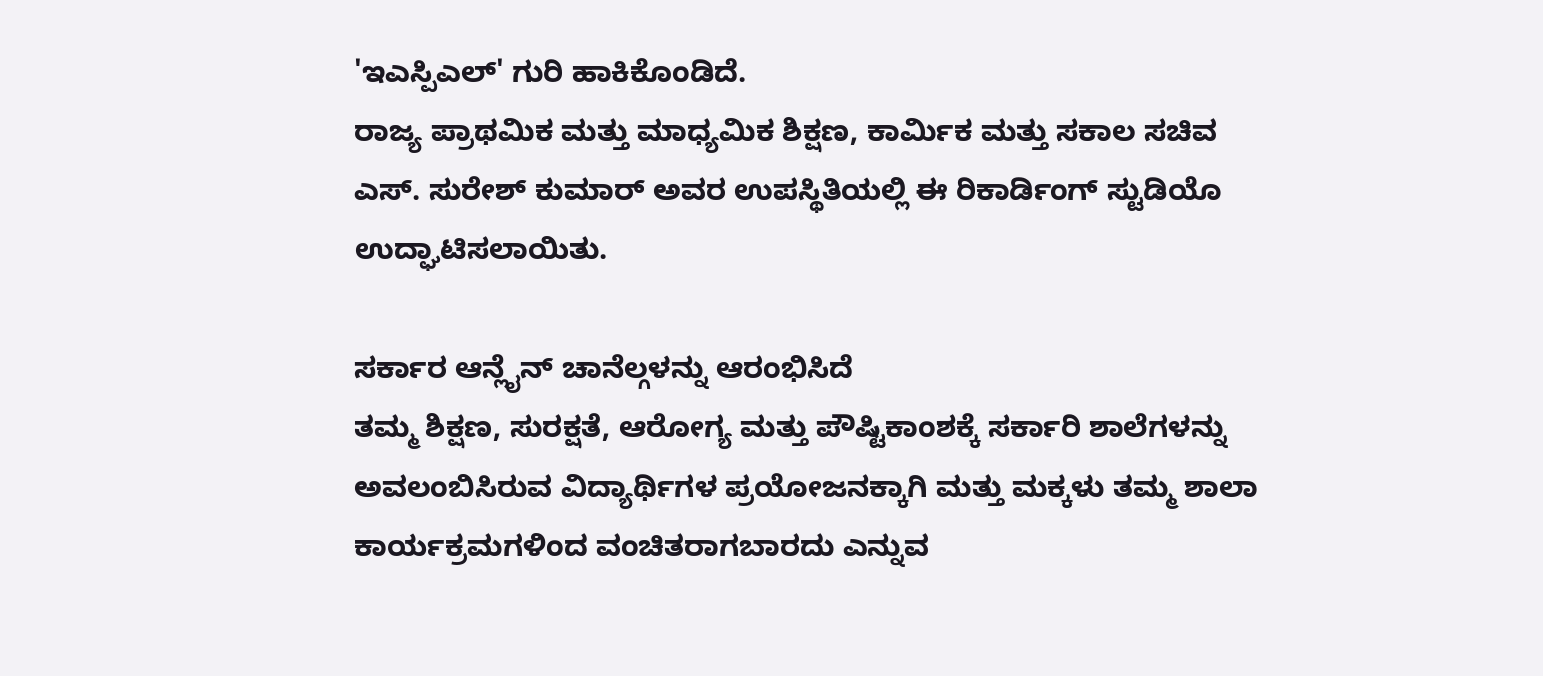'ಇಎಸ್ಪಿಎಲ್' ಗುರಿ ಹಾಕಿಕೊಂಡಿದೆ.
ರಾಜ್ಯ ಪ್ರಾಥಮಿಕ ಮತ್ತು ಮಾಧ್ಯಮಿಕ ಶಿಕ್ಷಣ, ಕಾರ್ಮಿಕ ಮತ್ತು ಸಕಾಲ ಸಚಿವ ಎಸ್. ಸುರೇಶ್ ಕುಮಾರ್ ಅವರ ಉಪಸ್ಥಿತಿಯಲ್ಲಿ ಈ ರಿಕಾರ್ಡಿಂಗ್ ಸ್ಟುಡಿಯೊ ಉದ್ಘಾಟಿಸಲಾಯಿತು.

ಸರ್ಕಾರ ಆನ್ಲೈನ್ ಚಾನೆಲ್ಗಳನ್ನು ಆರಂಭಿಸಿದೆ
ತಮ್ಮ ಶಿಕ್ಷಣ, ಸುರಕ್ಷತೆ, ಆರೋಗ್ಯ ಮತ್ತು ಪೌಷ್ಟಿಕಾಂಶಕ್ಕೆ ಸರ್ಕಾರಿ ಶಾಲೆಗಳನ್ನು ಅವಲಂಬಿಸಿರುವ ವಿದ್ಯಾರ್ಥಿಗಳ ಪ್ರಯೋಜನಕ್ಕಾಗಿ ಮತ್ತು ಮಕ್ಕಳು ತಮ್ಮ ಶಾಲಾ ಕಾರ್ಯಕ್ರಮಗಳಿಂದ ವಂಚಿತರಾಗಬಾರದು ಎನ್ನುವ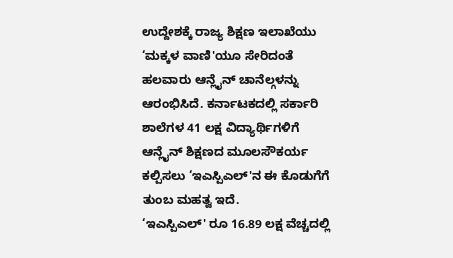ಉದ್ದೇಶಕ್ಕೆ ರಾಜ್ಯ ಶಿಕ್ಷಣ ಇಲಾಖೆಯು ‘ಮಕ್ಕಳ ವಾಣಿ'ಯೂ ಸೇರಿದಂತೆ ಹಲವಾರು ಆನ್ಲೈನ್ ಚಾನೆಲ್ಗಳನ್ನು ಆರಂಭಿಸಿದೆ. ಕರ್ನಾಟಕದಲ್ಲಿ ಸರ್ಕಾರಿ ಶಾಲೆಗಳ 41 ಲಕ್ಷ ವಿದ್ಯಾರ್ಥಿಗಳಿಗೆ ಆನ್ಲೈನ್ ಶಿಕ್ಷಣದ ಮೂಲಸೌಕರ್ಯ ಕಲ್ಪಿಸಲು ‘ಇಎಸ್ಪಿಎಲ್'ನ ಈ ಕೊಡುಗೆಗೆ ತುಂಬ ಮಹತ್ವ ಇದೆ.
‘ಇಎಸ್ಪಿಎಲ್' ರೂ 16.89 ಲಕ್ಷ ವೆಚ್ಚದಲ್ಲಿ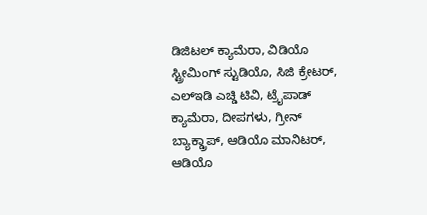ಡಿಜಿಟಲ್ ಕ್ಯಾಮೆರಾ, ವಿಡಿಯೊ ಸ್ಟ್ರೀಮಿಂಗ್ ಸ್ಟುಡಿಯೊ, ಸಿಜಿ ಕ್ರೇಟರ್, ಎಲ್ಇಡಿ ಎಚ್ಡಿ ಟಿವಿ, ಟ್ರೈಪಾಡ್ ಕ್ಯಾಮೆರಾ, ದೀಪಗಳು, ಗ್ರೀನ್ ಬ್ಯಾಕ್ಡ್ರಾಪ್, ಆಡಿಯೊ ಮಾನಿಟರ್, ಆಡಿಯೊ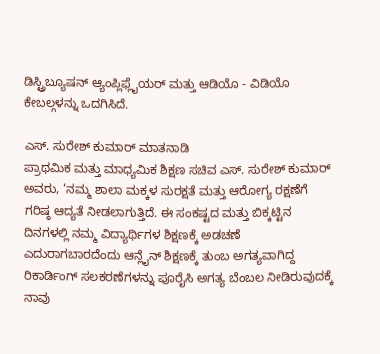ಡಿಸ್ಟ್ರಿಬ್ಯೂಷನ್ ಆ್ಯಂಪ್ಲಿಫ್ಲೈಯರ್ ಮತ್ತು ಆಡಿಯೊ - ವಿಡಿಯೊ ಕೇಬಲ್ಗಳನ್ನು ಒದಗಿಸಿದೆ.

ಎಸ್. ಸುರೇಶ್ ಕುಮಾರ್ ಮಾತನಾಡಿ
ಪ್ರಾಥಮಿಕ ಮತ್ತು ಮಾಧ್ಯಮಿಕ ಶಿಕ್ಷಣ ಸಚಿವ ಎಸ್. ಸುರೇಶ್ ಕುಮಾರ್ ಅವರು, ‘ನಮ್ಮ ಶಾಲಾ ಮಕ್ಕಳ ಸುರಕ್ಷತೆ ಮತ್ತು ಆರೋಗ್ಯ ರಕ್ಷಣೆಗೆ ಗರಿಷ್ಠ ಆದ್ಯತೆ ನೀಡಲಾಗುತ್ತಿದೆ. ಈ ಸಂಕಷ್ಟದ ಮತ್ತು ಬಿಕ್ಕಟ್ಟಿನ ದಿನಗಳಲ್ಲಿ ನಮ್ಮ ವಿದ್ಯಾರ್ಥಿಗಳ ಶಿಕ್ಷಣಕ್ಕೆ ಅಡಚಣೆ ಎದುರಾಗಬಾರದೆಂದು ಆನ್ಲೈನ್ ಶಿಕ್ಷಣಕ್ಕೆ ತುಂಬ ಅಗತ್ಯವಾಗಿದ್ದ ರಿಕಾರ್ಡಿಂಗ್ ಸಲಕರಣೆಗಳನ್ನು ಪೂರೈಸಿ ಅಗತ್ಯ ಬೆಂಬಲ ನೀಡಿರುವುದಕ್ಕೆ ನಾವು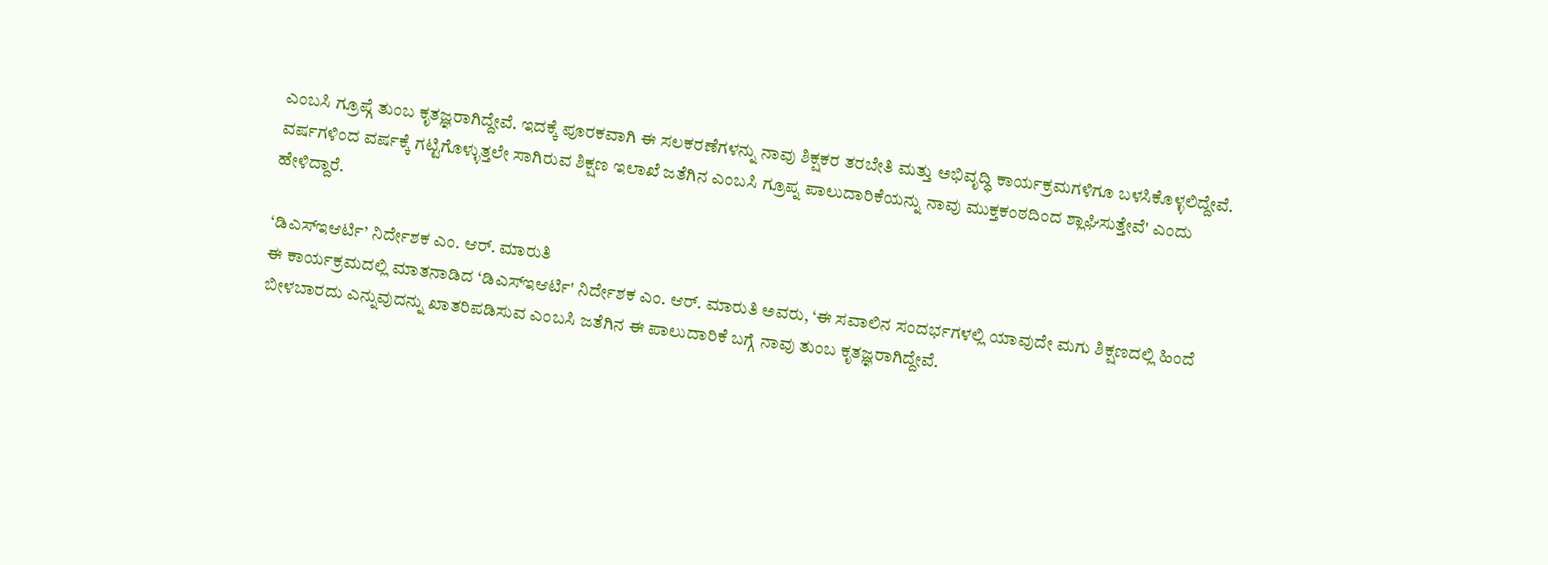ಎಂಬಸಿ ಗ್ರೂಪ್ಗೆ ತುಂಬ ಕೃತಜ್ಞರಾಗಿದ್ದೇವೆ. ಇದಕ್ಕೆ ಪೂರಕವಾಗಿ ಈ ಸಲಕರಣೆಗಳನ್ನು ನಾವು ಶಿಕ್ಷಕರ ತರಬೇತಿ ಮತ್ತು ಅಭಿವೃದ್ಧಿ ಕಾರ್ಯಕ್ರಮಗಳಿಗೂ ಬಳಸಿಕೊಳ್ಳಲಿದ್ದೇವೆ. ವರ್ಷಗಳಿಂದ ವರ್ಷಕ್ಕೆ ಗಟ್ಟಿಗೊಳ್ಳುತ್ತಲೇ ಸಾಗಿರುವ ಶಿಕ್ಷಣ ಇಲಾಖೆ ಜತೆಗಿನ ಎಂಬಸಿ ಗ್ರೂಪ್ನ ಪಾಲುದಾರಿಕೆಯನ್ನು ನಾವು ಮುಕ್ತಕಂಠದಿಂದ ಶ್ಲಾಘಿಸುತ್ತೇವೆ' ಎಂದು ಹೇಳಿದ್ದಾರೆ.

‘ಡಿಎಸ್ಇಆರ್ಟಿ’ ನಿರ್ದೇಶಕ ಎಂ. ಆರ್. ಮಾರುತಿ
ಈ ಕಾರ್ಯಕ್ರಮದಲ್ಲಿ ಮಾತನಾಡಿದ ‘ಡಿಎಸ್ಇಆರ್ಟಿ' ನಿರ್ದೇಶಕ ಎಂ. ಆರ್. ಮಾರುತಿ ಅವರು, ‘ಈ ಸವಾಲಿನ ಸಂದರ್ಭಗಳಲ್ಲಿ ಯಾವುದೇ ಮಗು ಶಿಕ್ಷಣದಲ್ಲಿ ಹಿಂದೆ ಬೀಳಬಾರದು ಎನ್ನುವುದನ್ನು ಖಾತರಿಪಡಿಸುವ ಎಂಬಸಿ ಜತೆಗಿನ ಈ ಪಾಲುದಾರಿಕೆ ಬಗ್ಗೆ ನಾವು ತುಂಬ ಕೃತಜ್ಞರಾಗಿದ್ದೇವೆ.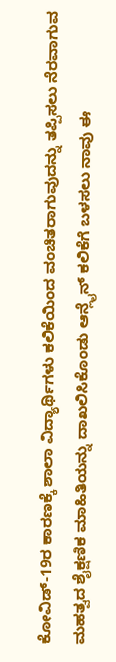ಕೋವಿಡ್-19ರ ಕಾರಣಕ್ಕೆ ಶಾಲಾ ವಿದ್ಯಾರ್ಥಿಗಳು ಕಲಿಕೆಯಿಂದ ವಂಚಿತರಾಗುವುದನ್ನು ತಪ್ಪಿಸಲು ನೆರವಾಗುವ ಮಹತ್ವದ ಶೈಕ್ಷಣಿಕ ಮಾಹಿತಿಯನ್ನು ದಾಖಲಿಸಿಕೊಂಡು ಆನ್ಲೈನ್ ಕಲಿಕೆಗೆ ಬಳಸಲು ನಾವು ಈ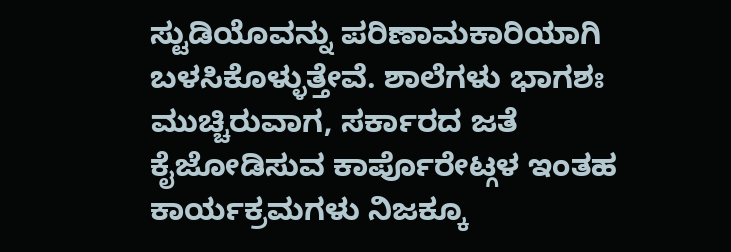ಸ್ಟುಡಿಯೊವನ್ನು ಪರಿಣಾಮಕಾರಿಯಾಗಿ ಬಳಸಿಕೊಳ್ಳುತ್ತೇವೆ. ಶಾಲೆಗಳು ಭಾಗಶಃ ಮುಚ್ಚಿರುವಾಗ, ಸರ್ಕಾರದ ಜತೆ ಕೈಜೋಡಿಸುವ ಕಾರ್ಪೊರೇಟ್ಗಳ ಇಂತಹ ಕಾರ್ಯಕ್ರಮಗಳು ನಿಜಕ್ಕೂ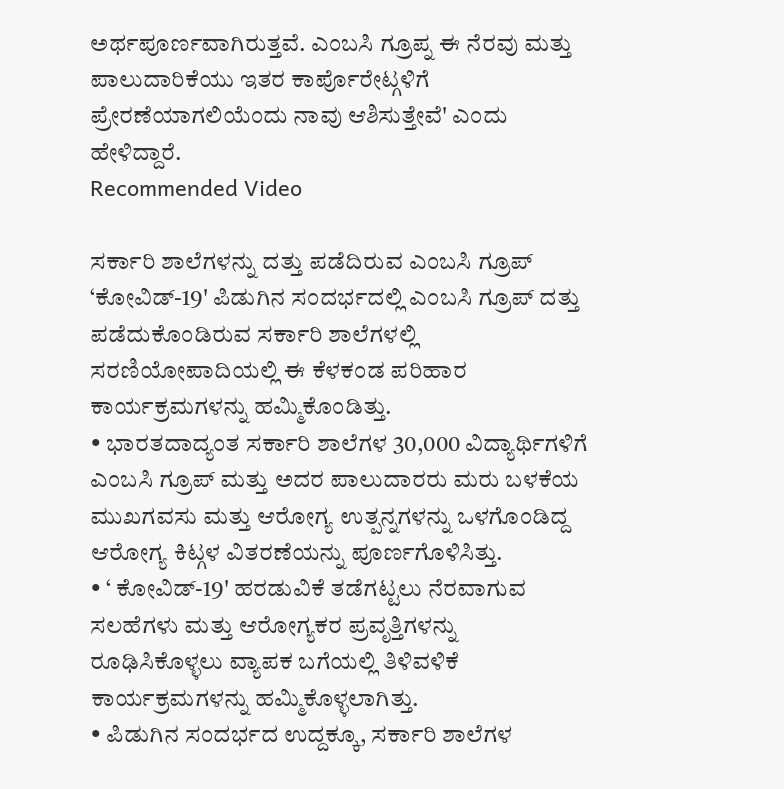ಅರ್ಥಪೂರ್ಣವಾಗಿರುತ್ತವೆ. ಎಂಬಸಿ ಗ್ರೂಪ್ನ ಈ ನೆರವು ಮತ್ತು ಪಾಲುದಾರಿಕೆಯು ಇತರ ಕಾರ್ಪೊರೇಟ್ಗಳಿಗೆ ಪ್ರೇರಣೆಯಾಗಲಿಯೆಂದು ನಾವು ಆಶಿಸುತ್ತೇವೆ' ಎಂದು ಹೇಳಿದ್ದಾರೆ.
Recommended Video

ಸರ್ಕಾರಿ ಶಾಲೆಗಳನ್ನು ದತ್ತು ಪಡೆದಿರುವ ಎಂಬಸಿ ಗ್ರೂಪ್
‘ಕೋವಿಡ್-19' ಪಿಡುಗಿನ ಸಂದರ್ಭದಲ್ಲಿ ಎಂಬಸಿ ಗ್ರೂಪ್ ದತ್ತು ಪಡೆದುಕೊಂಡಿರುವ ಸರ್ಕಾರಿ ಶಾಲೆಗಳಲ್ಲಿ ಸರಣಿಯೋಪಾದಿಯಲ್ಲಿ ಈ ಕೆಳಕಂಡ ಪರಿಹಾರ ಕಾರ್ಯಕ್ರಮಗಳನ್ನು ಹಮ್ಮಿಕೊಂಡಿತ್ತು.
• ಭಾರತದಾದ್ಯಂತ ಸರ್ಕಾರಿ ಶಾಲೆಗಳ 30,000 ವಿದ್ಯಾರ್ಥಿಗಳಿಗೆ ಎಂಬಸಿ ಗ್ರೂಪ್ ಮತ್ತು ಅದರ ಪಾಲುದಾರರು ಮರು ಬಳಕೆಯ ಮುಖಗವಸು ಮತ್ತು ಆರೋಗ್ಯ ಉತ್ಪನ್ನಗಳನ್ನು ಒಳಗೊಂಡಿದ್ದ ಆರೋಗ್ಯ ಕಿಟ್ಗಳ ವಿತರಣೆಯನ್ನು ಪೂರ್ಣಗೊಳಿಸಿತ್ತು.
• ‘ ಕೋವಿಡ್-19' ಹರಡುವಿಕೆ ತಡೆಗಟ್ಟಲು ನೆರವಾಗುವ ಸಲಹೆಗಳು ಮತ್ತು ಆರೋಗ್ಯಕರ ಪ್ರವೃತ್ತಿಗಳನ್ನು ರೂಢಿಸಿಕೊಳ್ಳಲು ವ್ಯಾಪಕ ಬಗೆಯಲ್ಲಿ ತಿಳಿವಳಿಕೆ ಕಾರ್ಯಕ್ರಮಗಳನ್ನು ಹಮ್ಮಿಕೊಳ್ಳಲಾಗಿತ್ತು.
• ಪಿಡುಗಿನ ಸಂದರ್ಭದ ಉದ್ದಕ್ಕೂ, ಸರ್ಕಾರಿ ಶಾಲೆಗಳ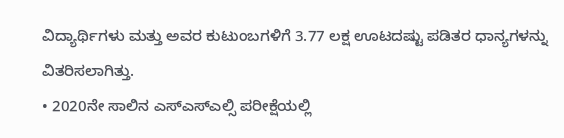ವಿದ್ಯಾರ್ಥಿಗಳು ಮತ್ತು ಅವರ ಕುಟುಂಬಗಳಿಗೆ 3.77 ಲಕ್ಷ ಊಟದಷ್ಟು ಪಡಿತರ ಧಾನ್ಯಗಳನ್ನು ವಿತರಿಸಲಾಗಿತ್ತು.
• 2020ನೇ ಸಾಲಿನ ಎಸ್ಎಸ್ಎಲ್ಸಿ ಪರೀಕ್ಷೆಯಲ್ಲಿ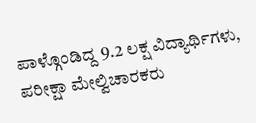ಪಾಳ್ಗೊಂಡಿದ್ದ 9.2 ಲಕ್ಷ ವಿದ್ಯಾರ್ಥಿಗಳು, ಪರೀಕ್ಷಾ ಮೇಲ್ವಿಚಾರಕರು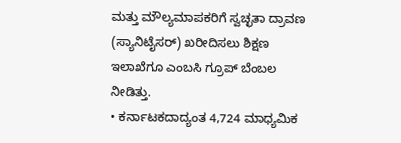ಮತ್ತು ಮೌಲ್ಯಮಾಪಕರಿಗೆ ಸ್ವಚ್ಛತಾ ದ್ರಾವಣ (ಸ್ಯಾನಿಟೈಸರ್) ಖರೀದಿಸಲು ಶಿಕ್ಷಣ ಇಲಾಖೆಗೂ ಎಂಬಸಿ ಗ್ರೂಪ್ ಬೆಂಬಲ ನೀಡಿತ್ತು.
• ಕರ್ನಾಟಕದಾದ್ಯಂತ 4,724 ಮಾಧ್ಯಮಿಕ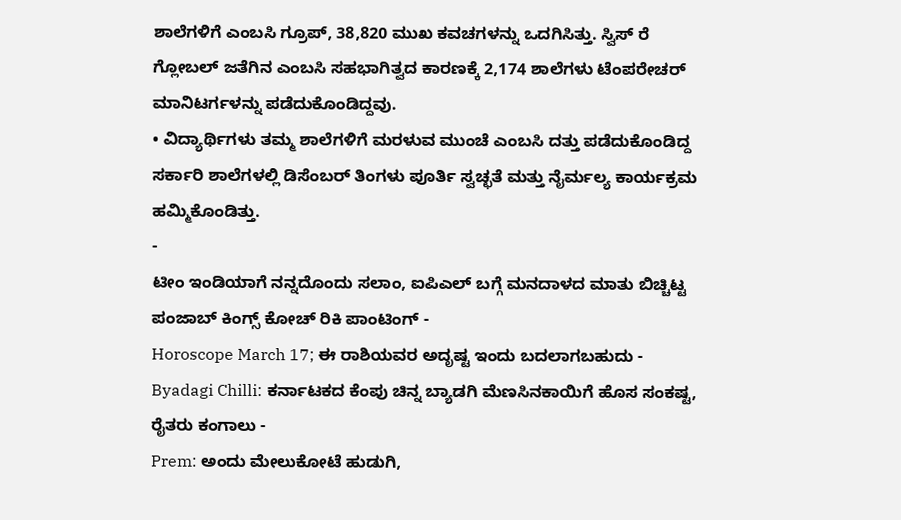ಶಾಲೆಗಳಿಗೆ ಎಂಬಸಿ ಗ್ರೂಪ್, 38,820 ಮುಖ ಕವಚಗಳನ್ನು ಒದಗಿಸಿತ್ತು. ಸ್ವಿಸ್ ರೆ ಗ್ಲೋಬಲ್ ಜತೆಗಿನ ಎಂಬಸಿ ಸಹಭಾಗಿತ್ವದ ಕಾರಣಕ್ಕೆ 2,174 ಶಾಲೆಗಳು ಟೆಂಪರೇಚರ್ ಮಾನಿಟರ್ಗಳನ್ನು ಪಡೆದುಕೊಂಡಿದ್ದವು.
• ವಿದ್ಯಾರ್ಥಿಗಳು ತಮ್ಮ ಶಾಲೆಗಳಿಗೆ ಮರಳುವ ಮುಂಚೆ ಎಂಬಸಿ ದತ್ತು ಪಡೆದುಕೊಂಡಿದ್ದ ಸರ್ಕಾರಿ ಶಾಲೆಗಳಲ್ಲಿ ಡಿಸೆಂಬರ್ ತಿಂಗಳು ಪೂರ್ತಿ ಸ್ವಚ್ಛತೆ ಮತ್ತು ನೈರ್ಮಲ್ಯ ಕಾರ್ಯಕ್ರಮ ಹಮ್ಮಿಕೊಂಡಿತ್ತು.
-
ಟೀಂ ಇಂಡಿಯಾಗೆ ನನ್ನದೊಂದು ಸಲಾಂ, ಐಪಿಎಲ್ ಬಗ್ಗೆ ಮನದಾಳದ ಮಾತು ಬಿಚ್ಚಿಟ್ಟ ಪಂಜಾಬ್ ಕಿಂಗ್ಸ್ ಕೋಚ್ ರಿಕಿ ಪಾಂಟಿಂಗ್ -
Horoscope March 17; ಈ ರಾಶಿಯವರ ಅದೃಷ್ಟ ಇಂದು ಬದಲಾಗಬಹುದು -
Byadagi Chilli: ಕರ್ನಾಟಕದ ಕೆಂಪು ಚಿನ್ನ ಬ್ಯಾಡಗಿ ಮೆಣಸಿನಕಾಯಿಗೆ ಹೊಸ ಸಂಕಷ್ಟ, ರೈತರು ಕಂಗಾಲು -
Prem: ಅಂದು ಮೇಲುಕೋಟೆ ಹುಡುಗಿ,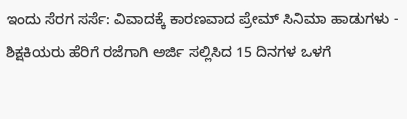ಇಂದು ಸೆರಗ ಸರ್ಸೆ: ವಿವಾದಕ್ಕೆ ಕಾರಣವಾದ ಪ್ರೇಮ್ ಸಿನಿಮಾ ಹಾಡುಗಳು -
ಶಿಕ್ಷಕಿಯರು ಹೆರಿಗೆ ರಜೆಗಾಗಿ ಅರ್ಜಿ ಸಲ್ಲಿಸಿದ 15 ದಿನಗಳ ಒಳಗೆ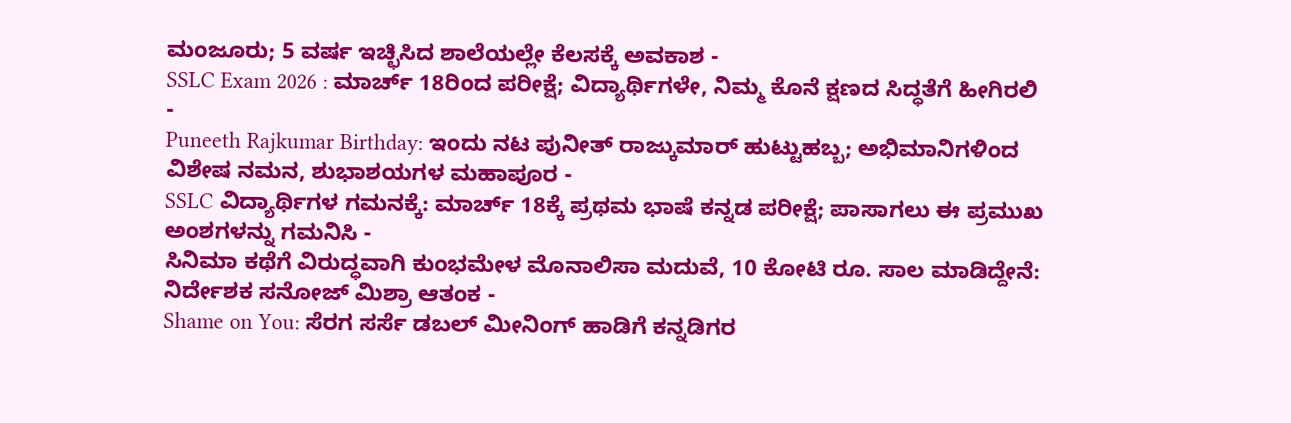ಮಂಜೂರು; 5 ವರ್ಷ ಇಚ್ಛಿಸಿದ ಶಾಲೆಯಲ್ಲೇ ಕೆಲಸಕ್ಕೆ ಅವಕಾಶ -
SSLC Exam 2026 : ಮಾರ್ಚ್ 18ರಿಂದ ಪರೀಕ್ಷೆ; ವಿದ್ಯಾರ್ಥಿಗಳೇ, ನಿಮ್ಮ ಕೊನೆ ಕ್ಷಣದ ಸಿದ್ಧತೆಗೆ ಹೀಗಿರಲಿ -
Puneeth Rajkumar Birthday: ಇಂದು ನಟ ಪುನೀತ್ ರಾಜ್ಕುಮಾರ್ ಹುಟ್ಟುಹಬ್ಬ; ಅಭಿಮಾನಿಗಳಿಂದ ವಿಶೇಷ ನಮನ, ಶುಭಾಶಯಗಳ ಮಹಾಪೂರ -
SSLC ವಿದ್ಯಾರ್ಥಿಗಳ ಗಮನಕ್ಕೆ: ಮಾರ್ಚ್ 18ಕ್ಕೆ ಪ್ರಥಮ ಭಾಷೆ ಕನ್ನಡ ಪರೀಕ್ಷೆ; ಪಾಸಾಗಲು ಈ ಪ್ರಮುಖ ಅಂಶಗಳನ್ನು ಗಮನಿಸಿ -
ಸಿನಿಮಾ ಕಥೆಗೆ ವಿರುದ್ಧವಾಗಿ ಕುಂಭಮೇಳ ಮೊನಾಲಿಸಾ ಮದುವೆ, 10 ಕೋಟಿ ರೂ. ಸಾಲ ಮಾಡಿದ್ದೇನೆ: ನಿರ್ದೇಶಕ ಸನೋಜ್ ಮಿಶ್ರಾ ಆತಂಕ -
Shame on You: ಸೆರಗ ಸರ್ಸೆ ಡಬಲ್ ಮೀನಿಂಗ್ ಹಾಡಿಗೆ ಕನ್ನಡಿಗರ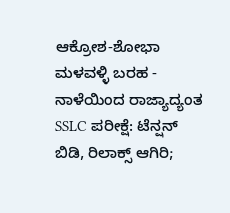ಆಕ್ರೋಶ-ಶೋಭಾ ಮಳವಳ್ಳಿ ಬರಹ -
ನಾಳೆಯಿಂದ ರಾಜ್ಯಾದ್ಯಂತ SSLC ಪರೀಕ್ಷೆ: ಟೆನ್ಷನ್ ಬಿಡಿ, ರಿಲಾಕ್ಸ್ ಆಗಿರಿ;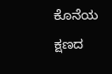ಕೊನೆಯ ಕ್ಷಣದ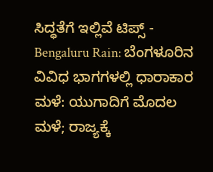ಸಿದ್ಧತೆಗೆ ಇಲ್ಲಿವೆ ಟಿಪ್ಸ್ -
Bengaluru Rain: ಬೆಂಗಳೂರಿನ ವಿವಿಧ ಭಾಗಗಳಲ್ಲಿ ಧಾರಾಕಾರ ಮಳೆ: ಯುಗಾದಿಗೆ ಮೊದಲ ಮಳೆ; ರಾಜ್ಯಕ್ಕೆ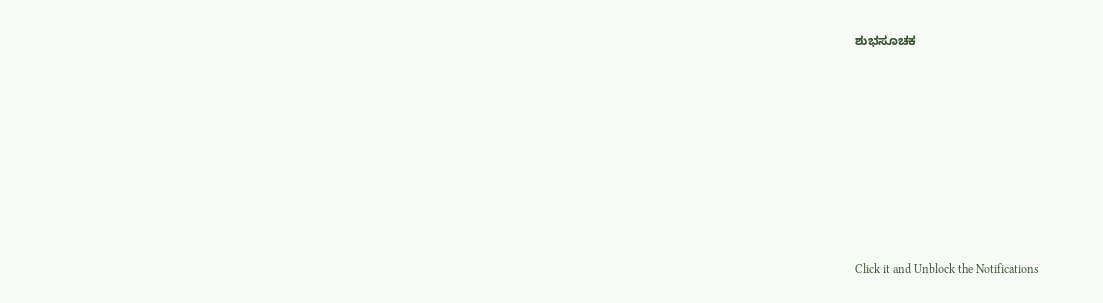ಶುಭಸೂಚಕ












Click it and Unblock the Notifications